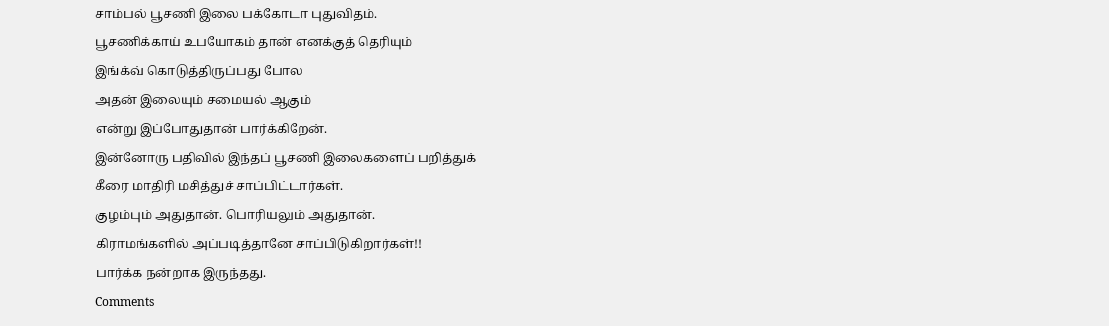சாம்பல் பூசணி இலை பக்கோடா புதுவிதம்.
பூசணிக்காய் உபயோகம் தான் எனக்குத் தெரியும்
இங்க்வ் கொடுத்திருப்பது போல
அதன் இலையும் சமையல் ஆகும்
என்று இப்போதுதான் பார்க்கிறேன்.
இன்னோரு பதிவில் இந்தப் பூசணி இலைகளைப் பறித்துக்
கீரை மாதிரி மசித்துச் சாப்பிட்டார்கள்.
குழம்பும் அதுதான். பொரியலும் அதுதான்.
கிராமங்களில் அப்படித்தானே சாப்பிடுகிறார்கள்!!
பார்க்க நன்றாக இருந்தது.
Comments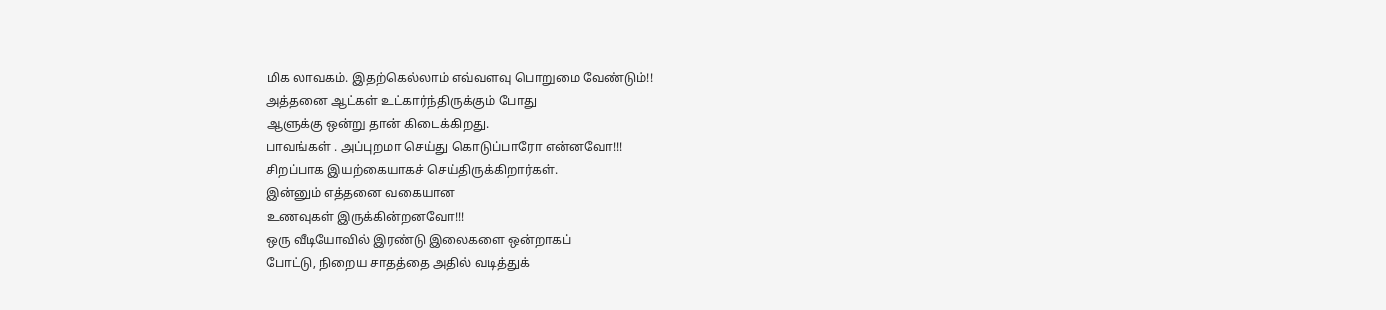மிக லாவகம். இதற்கெல்லாம் எவ்வளவு பொறுமை வேண்டும்!!
அத்தனை ஆட்கள் உட்கார்ந்திருக்கும் போது
ஆளுக்கு ஒன்று தான் கிடைக்கிறது.
பாவங்கள் . அப்புறமா செய்து கொடுப்பாரோ என்னவோ!!!
சிறப்பாக இயற்கையாகச் செய்திருக்கிறார்கள்.
இன்னும் எத்தனை வகையான
உணவுகள் இருக்கின்றனவோ!!!
ஒரு வீடியோவில் இரண்டு இலைகளை ஒன்றாகப்
போட்டு, நிறைய சாதத்தை அதில் வடித்துக்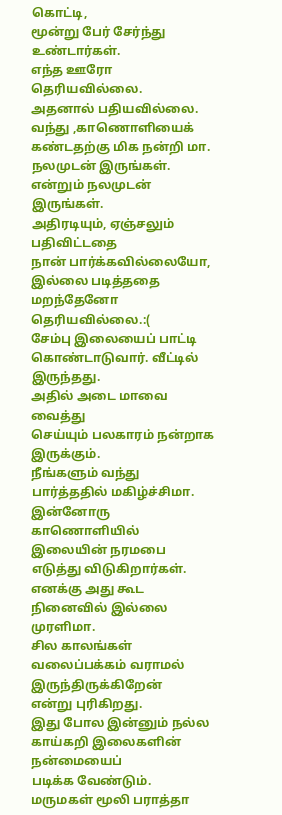கொட்டி,
மூன்று பேர் சேர்ந்து உண்டார்கள்.
எந்த ஊரோ தெரியவில்லை.
அதனால் பதியவில்லை.
வந்து ,காணொளியைக் கண்டதற்கு மிக நன்றி மா.
நலமுடன் இருங்கள்.
என்றும் நலமுடன் இருங்கள்.
அதிரடியும், ஏஞ்சலும் பதிவிட்டதை
நான் பார்க்கவில்லையோ,
இல்லை படித்ததை மறந்தேனோ
தெரியவில்லை.:(
சேம்பு இலையைப் பாட்டி கொண்டாடுவார். வீட்டில் இருந்தது.
அதில் அடை மாவை வைத்து
செய்யும் பலகாரம் நன்றாக இருக்கும்.
நீங்களும் வந்து பார்த்ததில் மகிழ்ச்சிமா.
இன்னோரு காணொளியில் இலையின் நரமபை எடுத்து விடுகிறார்கள்.
எனக்கு அது கூட நினைவில் இல்லை முரளிமா.
சில காலங்கள் வலைப்பக்கம் வராமல் இருந்திருக்கிறேன்
என்று புரிகிறது.
இது போல இன்னும் நல்ல காய்கறி இலைகளின் நன்மையைப்
படிக்க வேண்டும்.
மருமகள் மூலி பராத்தா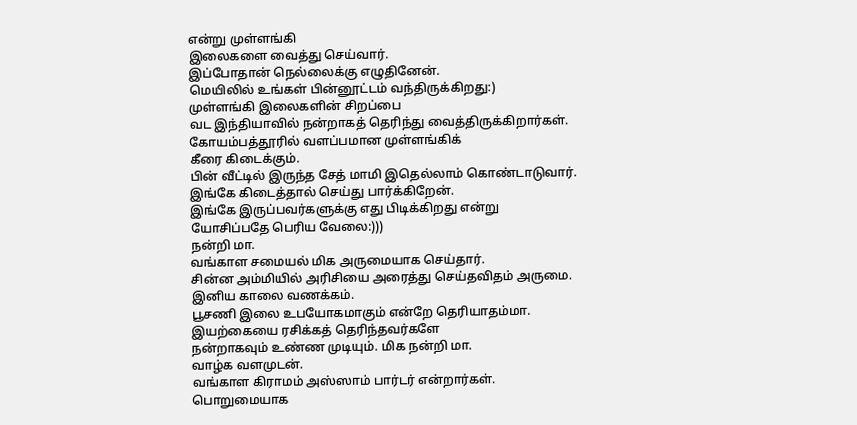என்று முள்ளங்கி
இலைகளை வைத்து செய்வார்.
இப்போதான் நெல்லைக்கு எழுதினேன்.
மெயிலில் உங்கள் பின்னூட்டம் வந்திருக்கிறது:)
முள்ளங்கி இலைகளின் சிறப்பை
வட இந்தியாவில் நன்றாகத் தெரிந்து வைத்திருக்கிறார்கள்.
கோயம்பத்தூரில் வளப்பமான முள்ளங்கிக்
கீரை கிடைக்கும்.
பின் வீட்டில் இருந்த சேத் மாமி இதெல்லாம் கொண்டாடுவார்.
இங்கே கிடைத்தால் செய்து பார்க்கிறேன்.
இங்கே இருப்பவர்களுக்கு எது பிடிக்கிறது என்று
யோசிப்பதே பெரிய வேலை:)))
நன்றி மா.
வங்காள சமையல் மிக அருமையாக செய்தார்.
சின்ன அம்மியில் அரிசியை அரைத்து செய்தவிதம் அருமை.
இனிய காலை வணக்கம்.
பூசணி இலை உபயோகமாகும் என்றே தெரியாதம்மா.
இயற்கையை ரசிக்கத் தெரிந்தவர்களே
நன்றாகவும் உண்ண முடியும். மிக நன்றி மா.
வாழ்க வளமுடன்.
வங்காள கிராமம் அஸ்ஸாம் பார்டர் என்றார்கள்.
பொறுமையாக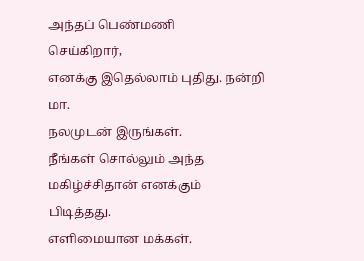அந்தப் பெண்மணி
செய்கிறார்,
எனக்கு இதெல்லாம் புதிது. நன்றி மா.
நலமுடன் இருங்கள்.
நீங்கள் சொல்லும் அந்த மகிழ்ச்சிதான் எனக்கும் பிடித்தது.
எளிமையான மக்கள்.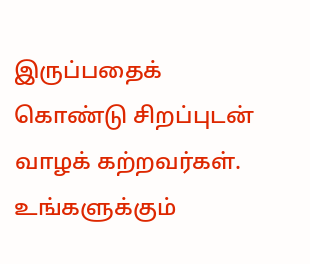இருப்பதைக் கொண்டு சிறப்புடன்
வாழக் கற்றவர்கள்.
உங்களுக்கும்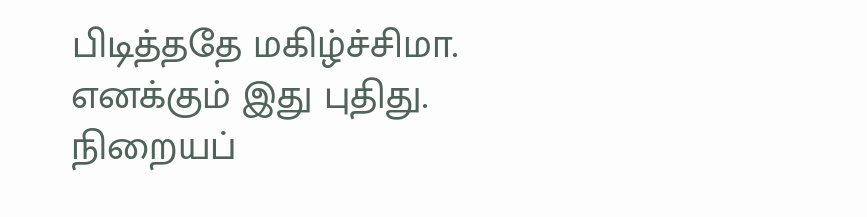பிடித்ததே மகிழ்ச்சிமா.
எனக்கும் இது புதிது.
நிறையப்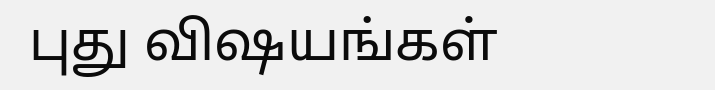புது விஷயங்கள்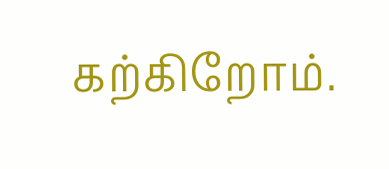கற்கிறோம்.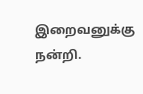இறைவனுக்கு நன்றி.